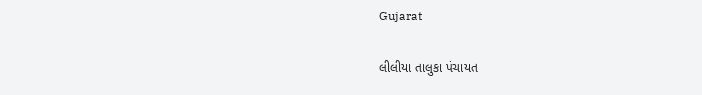Gujarat

લીલીયા તાલુકા પંચાયત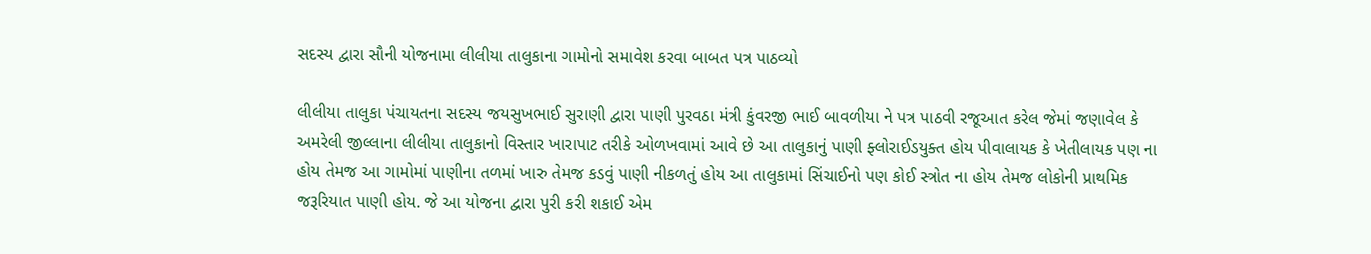સદસ્ય દ્વારા સૌની યોજનામા લીલીયા તાલુકાના ગામોનો સમાવેશ કરવા બાબત પત્ર પાઠવ્યો

લીલીયા તાલુકા પંચાયતના સદસ્ય જયસુખભાઈ સુરાણી દ્વારા પાણી પુરવઠા મંત્રી કુંવરજી ભાઈ બાવળીયા ને પત્ર પાઠવી રજૂઆત કરેલ જેમાં જણાવેલ કે અમરેલી જીલ્લાના લીલીયા તાલુકાનો વિસ્તાર ખારાપાટ તરીકે ઓળખવામાં આવે છે આ તાલુકાનું પાણી ફ્લોરાઈડયુક્ત હોય પીવાલાયક કે ખેતીલાયક પણ ના હોય તેમજ આ ગામોમાં પાણીના તળમાં ખારુ તેમજ કડવું પાણી નીકળતું હોય આ તાલુકામાં સિંચાઈનો પણ કોઈ સ્ત્રોત ના હોય તેમજ લોકોની પ્રાથમિક જરૂરિયાત પાણી હોય. જે આ યોજના દ્વારા પુરી કરી શકાઈ એમ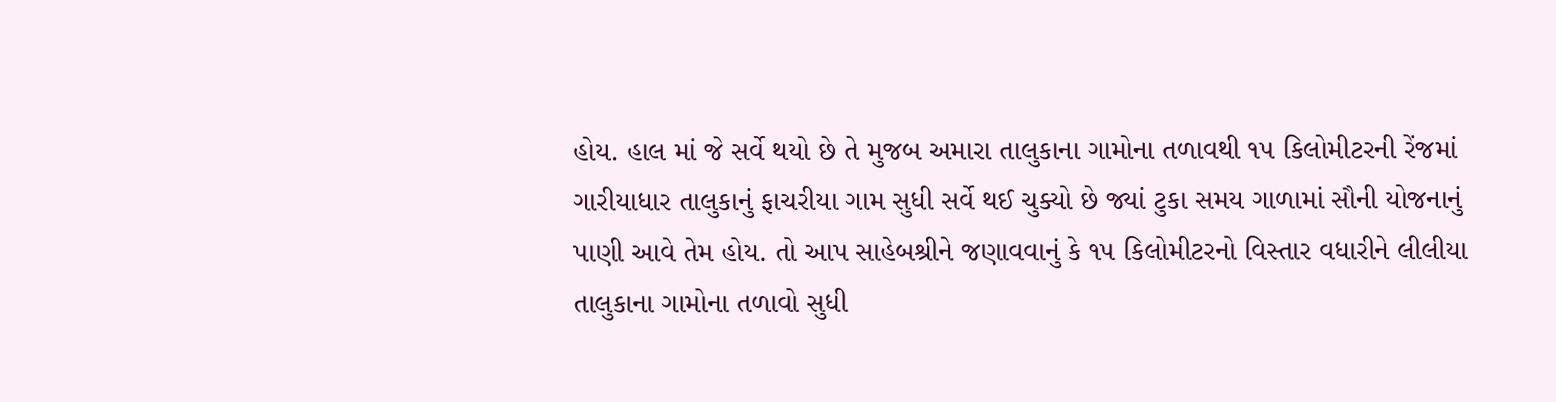હોય. હાલ માં જે સર્વે થયો છે તે મુજબ અમારા તાલુકાના ગામોના તળાવથી ૧૫ કિલોમીટરની રેંજમાં ગારીયાધાર તાલુકાનું ફાચરીયા ગામ સુધી સર્વે થઈ ચુક્યો છે જ્યાં ટુકા સમય ગાળામાં સૌની યોજનાનું પાણી આવે તેમ હોય. તો આપ સાહેબશ્રીને જણાવવાનું કે ૧૫ કિલોમીટરનો વિસ્તાર વધારીને લીલીયા તાલુકાના ગામોના તળાવો સુધી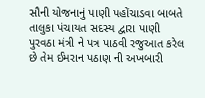સૌની યોજનાનું પાણી પહોંચાડવા બાબતે તાલુકા પંચાયત સદસ્ય દ્વારા પાણી પુરવઠા મંત્રી ને પત્ર પાઠવી રજુઆત કરેલ છે તેમ ઈમરાન પઠાણ ની અખબારી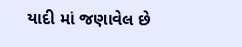યાદી માં જણાવેલ છે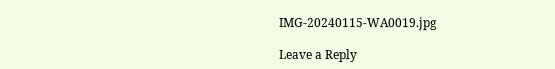IMG-20240115-WA0019.jpg

Leave a Reply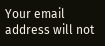Your email address will not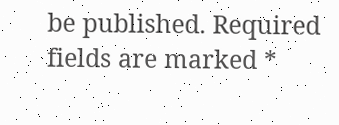be published. Required fields are marked *